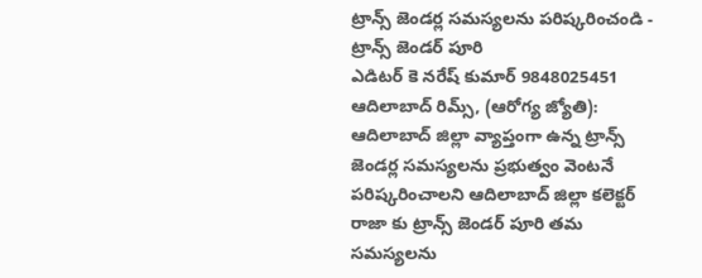ట్రాన్స్ జెండర్ల సమస్యలను పరిష్కరించండి - ట్రాన్స్ జెండర్ పూరి
ఎడిటర్ కె నరేష్ కుమార్ 9848025451
ఆదిలాబాద్ రిమ్స్, (ఆరోగ్య జ్యోతి): ఆదిలాబాద్ జిల్లా వ్యాప్తంగా ఉన్న ట్రాన్స్ జెండర్ల సమస్యలను ప్రభుత్వం వెంటనే పరిష్కరించాలని ఆదిలాబాద్ జిల్లా కలెక్టర్ రాజా కు ట్రాన్స్ జెండర్ పూరి తమ సమస్యలను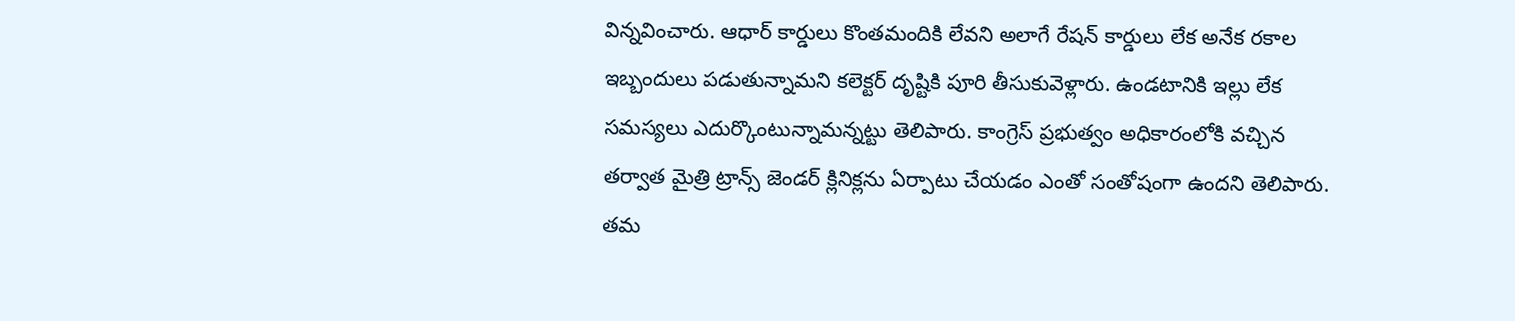విన్నవించారు. ఆధార్ కార్డులు కొంతమందికి లేవని అలాగే రేషన్ కార్డులు లేక అనేక రకాల ఇబ్బందులు పడుతున్నామని కలెక్టర్ దృష్టికి పూరి తీసుకువెళ్లారు. ఉండటానికి ఇల్లు లేక సమస్యలు ఎదుర్కొంటున్నామన్నట్టు తెలిపారు. కాంగ్రెస్ ప్రభుత్వం అధికారంలోకి వచ్చిన తర్వాత మైత్రి ట్రాన్స్ జెండర్ క్లినిక్లను ఏర్పాటు చేయడం ఎంతో సంతోషంగా ఉందని తెలిపారు. తమ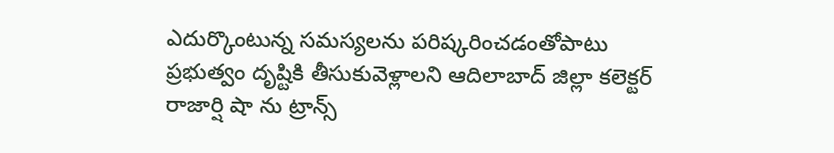ఎదుర్కొంటున్న సమస్యలను పరిష్కరించడంతోపాటు ప్రభుత్వం దృష్టికి తీసుకువెళ్లాలని ఆదిలాబాద్ జిల్లా కలెక్టర్ రాజార్షి షా ను ట్రాన్స్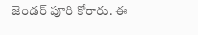జెండర్ పూరి కోరారు. ఈ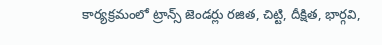కార్యక్రమంలో ట్రాన్స్ జెండర్లు రజిత, చిట్టి, దీక్షిత, భార్గవి,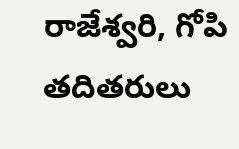రాజేశ్వరి, గోపి తదితరులు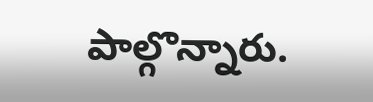పాల్గొన్నారు.